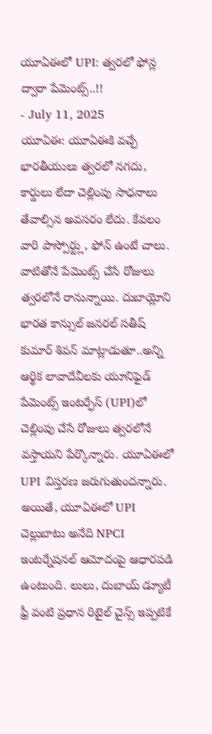యూఏఈలో UPI: త్వరలో ఫోన్ల ద్వారా పేమెంట్స్..!!
- July 11, 2025
యూఏఈ: యూఏఈకి వచ్చే భారతీయులు త్వరలో నగదు, కార్డులు లేదా చెల్లింపు సాధనాలు తేవాల్సిన అవసరం లేదు. కేవలం వారి పాస్పోర్ట్లు, ఫోన్ ఉంటే చాలు. వాటితోనే పేమెంట్స్ చేసే రోజులు త్వరలోనే రానున్నాయి. దుబాయ్లోని భారత కాన్సుల్ జనరల్ సతీష్ కుమార్ శివన్ మాట్లాడుతూ..అన్ని ఆర్థిక లావాదేవీలకు యూనిఫైడ్ పేమెంట్స్ ఇంటర్ఫేస్ (UPI)లో చెల్లింపు చేసే రోజులు త్వరలోనే వస్తాయని పేర్కొన్నారు. యూఏఈలో UPI విస్తరణ జరుగుతుందన్నారు.
అయితే, యూఏఈలో UPI చెల్లుబాటు అనేది NPCI ఇంటర్నేషనల్ ఆమోదంపై ఆధారపడి ఉంటుంది. లులు, దుబాయ్ డ్యూటీ ఫ్రీ వంటి ప్రధాన రిటైల్ చైన్స్ ఇప్పటికే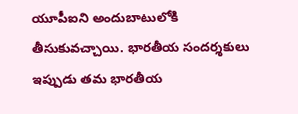యూపీఐని అందుబాటులోకి తీసుకువచ్చాయి. భారతీయ సందర్శకులు ఇప్పుడు తమ భారతీయ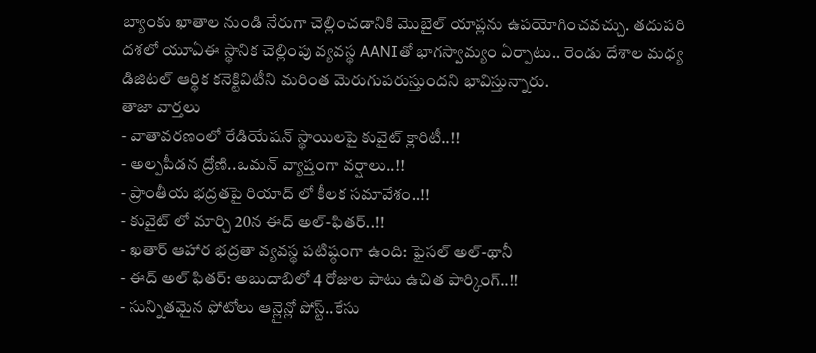బ్యాంకు ఖాతాల నుండి నేరుగా చెల్లించడానికి మొబైల్ యాప్లను ఉపయోగించవచ్చు. తదుపరి దశలో యూఏఈ స్థానిక చెల్లింపు వ్యవస్థ AANIతో భాగస్వామ్యం ఏర్పాటు.. రెండు దేశాల మధ్య డిజిటల్ ఆర్థిక కనెక్టివిటీని మరింత మెరుగుపరుస్తుందని భావిస్తున్నారు.
తాజా వార్తలు
- వాతావరణంలో రేడియేషన్ స్థాయిలపై కువైట్ క్లారిటీ..!!
- అల్పపీడన ద్రోణి..ఒమన్ వ్యాప్తంగా వర్షాలు..!!
- ప్రాంతీయ భద్రతపై రియాద్ లో కీలక సమావేశం..!!
- కువైట్ లో మార్చి 20న ఈద్ అల్-ఫితర్..!!
- ఖతార్ ఆహార భద్రతా వ్యవస్థ పటిష్ఠంగా ఉంది: ఫైసల్ అల్-థానీ
- ఈద్ అల్ ఫితర్: అబుదాబిలో 4 రోజుల పాటు ఉచిత పార్కింగ్..!!
- సున్నితమైన ఫోటోలు ఆన్లైన్లో పోస్ట్..కేసు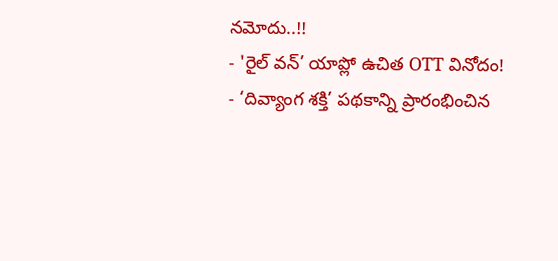నమోదు..!!
- 'రైల్ వన్’ యాప్లో ఉచిత OTT వినోదం!
- ‘దివ్యాంగ శక్తి’ పథకాన్ని ప్రారంభించిన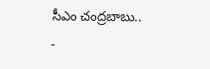సీఎం చంద్రబాబు..
-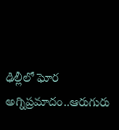ఢిల్లీలో ఘోర అగ్నిప్రమాదం..ఆరుగురు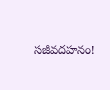సజీవదహనం!